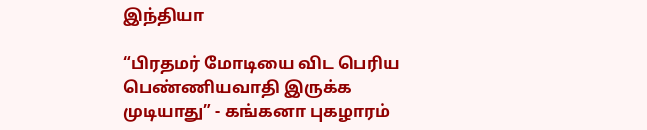இந்தியா

“பிரதமர் மோடியை விட பெரிய பெண்ணியவாதி இருக்க முடியாது” - கங்கனா புகழாரம்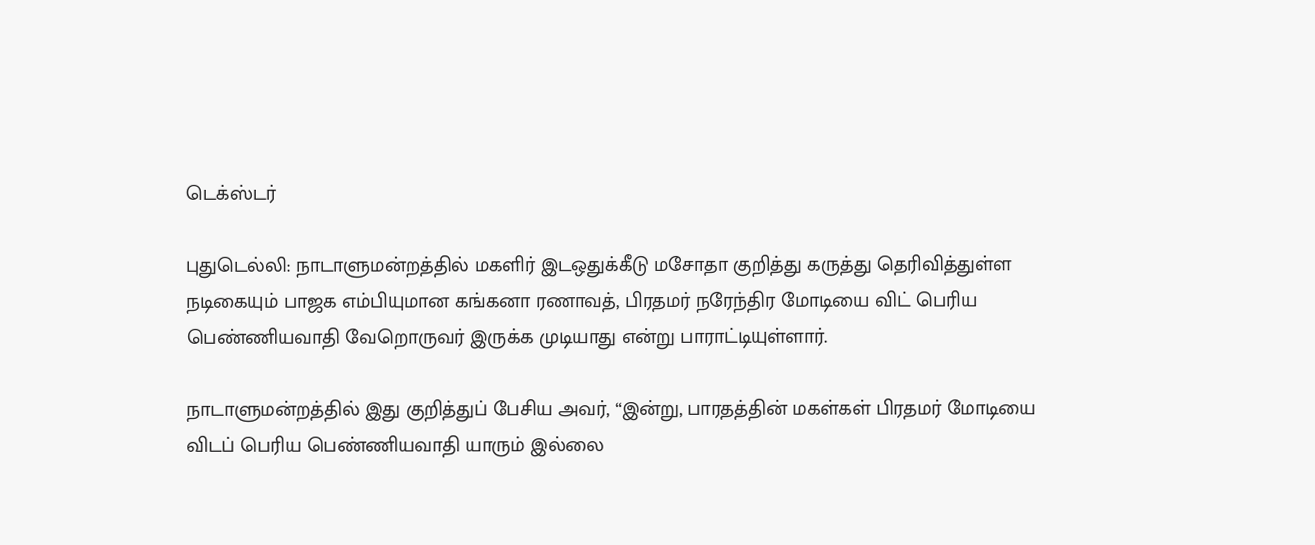டெக்ஸ்டர்

புதுடெல்லி: நாடாளுமன்றத்தில் மகளிர் இடஒதுக்கீடு மசோதா குறித்து கருத்து தெரிவித்துள்ள நடிகையும் பாஜக எம்பியுமான கங்கனா ரணாவத், பிரதமர் நரேந்திர மோடியை விட் பெரிய பெண்ணியவாதி வேறொருவர் இருக்க முடியாது என்று பாராட்டியுள்ளார்.

நாடாளுமன்றத்தில் இது குறித்துப் பேசிய அவர், “இன்று, பாரதத்தின் மகள்கள் பிரதமர் மோடியை விடப் பெரிய பெண்ணியவாதி யாரும் இல்லை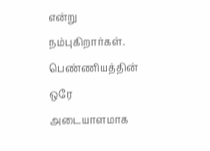என்று நம்புகிறார்கள். பெண்ணியத்தின் ஒரே அடையாளமாக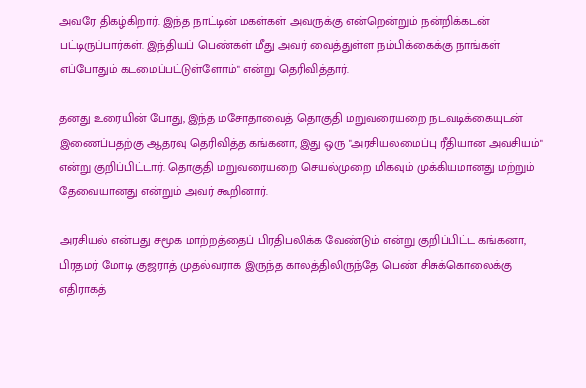அவரே திகழ்கிறார். இந்த நாட்டின் மகள்கள் அவருக்கு என்றென்றும் நன்றிக்கடன் பட்டிருப்பார்கள். இந்தியப் பெண்கள் மீது அவர் வைத்துள்ள நம்பிக்கைக்கு நாங்கள் எப்போதும் கடமைப்பட்டுள்ளோம்" என்று தெரிவித்தார்.

தனது உரையின் போது, இந்த மசோதாவைத் தொகுதி மறுவரையறை நடவடிக்கையுடன் இணைப்பதற்கு ஆதரவு தெரிவித்த கங்கனா, இது ஒரு "அரசியலமைப்பு ரீதியான அவசியம்" என்று குறிப்பிட்டார். தொகுதி மறுவரையறை செயல்முறை மிகவும் முக்கியமானது மற்றும் தேவையானது என்றும் அவர் கூறினார்.

அரசியல் என்பது சமூக மாற்றத்தைப் பிரதிபலிக்க வேண்டும் என்று குறிப்பிட்ட கங்கனா, பிரதமர் மோடி குஜராத் முதல்வராக இருந்த காலத்திலிருந்தே பெண் சிசுக்கொலைக்கு எதிராகத்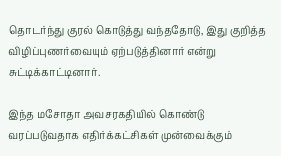தொடர்ந்து குரல் கொடுத்து வந்ததோடு, இது குறித்த விழிப்புணர்வையும் ஏற்படுத்தினார் என்று சுட்டிக்காட்டினார்.

இந்த மசோதா அவசரகதியில் கொண்டு வரப்படுவதாக எதிர்க்கட்சிகள் முன்வைக்கும்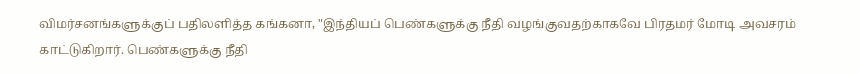விமர்சனங்களுக்குப் பதிலளித்த கங்கனா, "இந்தியப் பெண்களுக்கு நீதி வழங்குவதற்காகவே பிரதமர் மோடி அவசரம் காட்டுகிறார். பெண்களுக்கு நீதி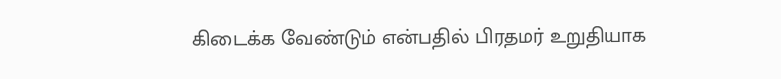கிடைக்க வேண்டும் என்பதில் பிரதமர் உறுதியாக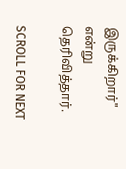இருக்கிறார்" என்று தெரிவித்தார்.

SCROLL FOR NEXT